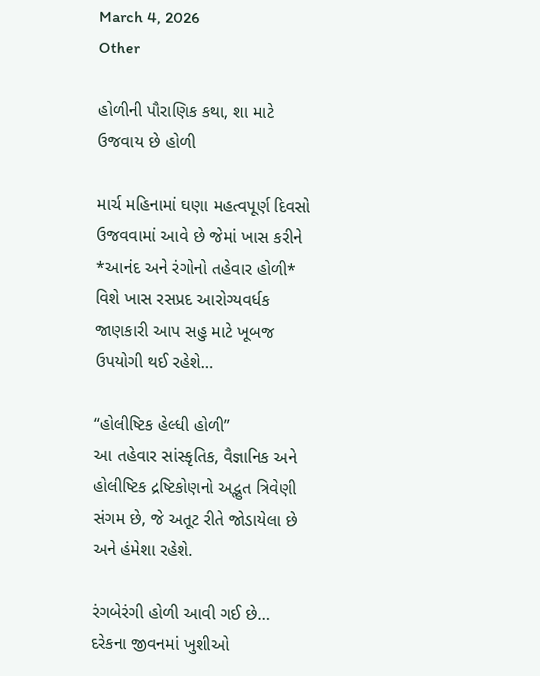March 4, 2026
Other

હોળીની પૌરાણિક કથા, શા માટે ઉજવાય છે હોળી

માર્ચ મહિનામાં ઘણા મહત્વપૂર્ણ દિવસો ઉજવવામાં આવે છે જેમાં ખાસ કરીને *આનંદ અને રંગોનો તહેવાર હોળી* વિશે ખાસ રસપ્રદ આરોગ્યવર્ધક જાણકારી આપ સહુ માટે ખૂબજ ઉપયોગી થઈ રહેશે…

“હોલીષ્ટિક હેલ્ધી હોળી”
આ તહેવાર સાંસ્કૃતિક, વૈજ્ઞાનિક અને હોલીષ્ટિક દ્રષ્ટિકોણનો અદ્ભુત ત્રિવેણી સંગમ છે, જે અતૂટ રીતે જોડાયેલા છે અને હંમેશા રહેશે.

રંગબેરંગી હોળી આવી ગઈ છે…
દરેકના જીવનમાં ખુશીઓ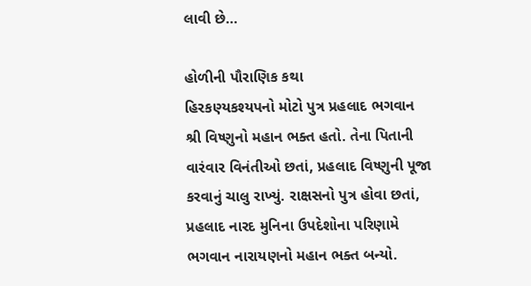લાવી છે…

હોળીની પૌરાણિક કથા
હિરકણ્યકશ્યપનો મોટો પુત્ર પ્રહલાદ ભગવાન શ્રી વિષ્ણુનો મહાન ભક્ત હતો. તેના પિતાની વારંવાર વિનંતીઓ છતાં, પ્રહલાદ વિષ્ણુની પૂજા કરવાનું ચાલુ રાખ્યું. રાક્ષસનો પુત્ર હોવા છતાં, પ્રહલાદ નારદ મુનિના ઉપદેશોના પરિણામે ભગવાન નારાયણનો મહાન ભક્ત બન્યો.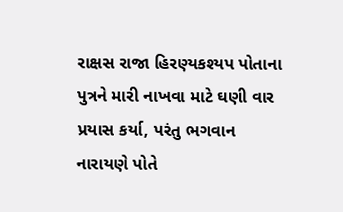રાક્ષસ રાજા હિરણ્યકશ્યપ પોતાના પુત્રને મારી નાખવા માટે ઘણી વાર પ્રયાસ કર્યા, પરંતુ ભગવાન નારાયણે પોતે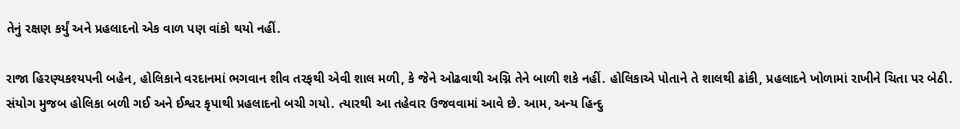તેનું રક્ષણ કર્યું અને પ્રહલાદનો એક વાળ પણ વાંકો થયો નહીં.

રાજા હિરણ્યકશ્યપની બહેન, હોલિકાને વરદાનમાં ભગવાન શીવ તરફથી એવી શાલ મળી, કે જેને ઓઢવાથી અગ્નિ તેને બાળી શકે નહીં. હોલિકાએ પોતાને તે શાલથી ઢાંકી, પ્રહલાદને ખોળામાં રાખીને ચિતા પર બેઠી. સંયોગ મુજબ હોલિકા બળી ગઈ અને ઈશ્વર કૃપાથી પ્રહલાદનો બચી ગયો. ત્યારથી આ તહેવાર ઉજવવામાં આવે છે. આમ, અન્ય હિન્દુ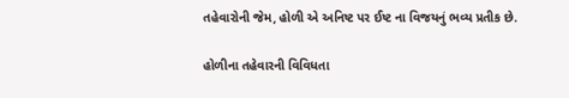તહેવારોની જેમ, હોળી એ અનિષ્ટ પર ઈષ્ટ ના વિજયનું ભવ્ય પ્રતીક છે.

હોળીના તહેવારની વિવિધતા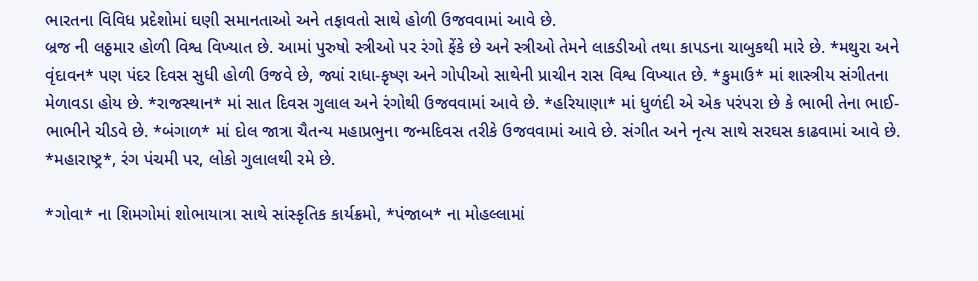ભારતના વિવિધ પ્રદેશોમાં ઘણી સમાનતાઓ અને તફાવતો સાથે હોળી ઉજવવામાં આવે છે.
બ્રજ ની લઠ્ઠમાર હોળી વિશ્વ વિખ્યાત છે. આમાં પુરુષો સ્ત્રીઓ પર રંગો ફેંકે છે અને સ્ત્રીઓ તેમને લાકડીઓ તથા કાપડના ચાબુકથી મારે છે. *મથુરા અને વૃંદાવન* પણ પંદર દિવસ સુધી હોળી ઉજવે છે, જ્યાં રાધા-કૃષ્ણ અને ગોપીઓ સાથેની પ્રાચીન રાસ વિશ્વ વિખ્યાત છે. *કુમાઉ* માં શાસ્ત્રીય સંગીતના મેળાવડા હોય છે. *રાજસ્થાન* માં સાત દિવસ ગુલાલ અને રંગોથી ઉજવવામાં આવે છે. *હરિયાણા* માં ધુળંદી એ એક પરંપરા છે કે ભાભી તેના ભાઈ-ભાભીને ચીડવે છે. *બંગાળ* માં દોલ જાત્રા ચૈતન્ય મહાપ્રભુના જન્મદિવસ તરીકે ઉજવવામાં આવે છે. સંગીત અને નૃત્ય સાથે સરઘસ કાઢવામાં આવે છે. *મહારાષ્ટ્ર*, રંગ પંચમી પર, લોકો ગુલાલથી રમે છે.

*ગોવા* ના શિમગોમાં શોભાયાત્રા સાથે સાંસ્કૃતિક કાર્યક્રમો, *પંજાબ* ના મોહલ્લામાં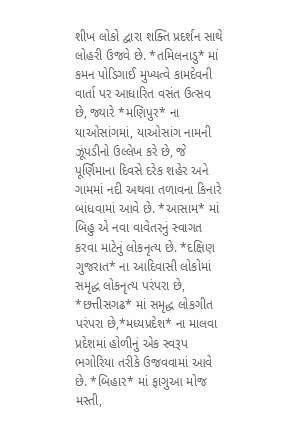શીખ લોકો દ્વારા શક્તિ પ્રદર્શન સાથે લોહરી ઉજવે છે. *તમિલનાડુ* માં કમન પોડિગાઈ મુખ્યત્વે કામદેવની વાર્તા પર આધારિત વસંત ઉત્સવ છે, જ્યારે *મણિપુર* ના યાઓસાંગમાં, યાઓસાંગ નામની ઝૂંપડીનો ઉલ્લેખ કરે છે, જે પૂર્ણિમાના દિવસે દરેક શહેર અને ગામમાં નદી અથવા તળાવના કિનારે બાંધવામાં આવે છે. *આસામ* માં બિહુ એ નવા વાવેતરનું સ્વાગત કરવા માટેનું લોકનૃત્ય છે. *દક્ષિણ ગુજરાત* ના આદિવાસી લોકોમાં સમૃદ્ધ લોકનૃત્ય પરંપરા છે, *છત્તીસગઢ* માં સમૃદ્ધ લોકગીત પરંપરા છે,*મધ્યપ્રદેશ* ના માલવા પ્રદેશમાં હોળીનું એક સ્વરૂપ ભગોરિયા તરીકે ઉજવવામાં આવે છે. *બિહાર* માં ફાગુઆ મોજ મસ્તી,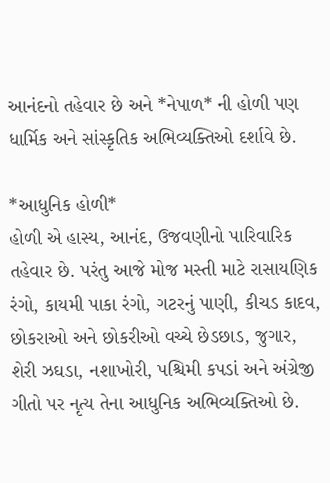આનંદનો તહેવાર છે અને *નેપાળ* ની હોળી પણ ધાર્મિક અને સાંસ્કૃતિક અભિવ્યક્તિઓ દર્શાવે છે.

*આધુનિક હોળી*
હોળી એ હાસ્ય, આનંદ, ઉજવણીનો પારિવારિક તહેવાર છે. પરંતુ આજે મોજ મસ્તી માટે રાસાયણિક રંગો, કાયમી પાકા રંગો, ગટરનું પાણી, કીચડ કાદવ, છોકરાઓ અને છોકરીઓ વચ્ચે છેડછાડ, જુગાર, શેરી ઝઘડા, નશાખોરી, પશ્ચિમી કપડાં અને અંગ્રેજી ગીતો પર નૃત્ય તેના આધુનિક અભિવ્યક્તિઓ છે.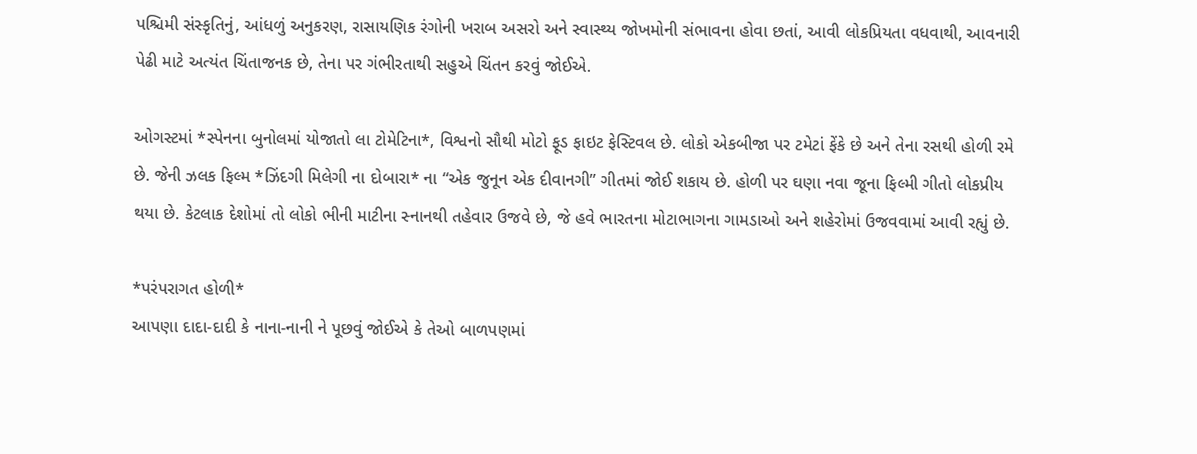પશ્ચિમી સંસ્કૃતિનું, આંધળું અનુકરણ, રાસાયણિક રંગોની ખરાબ અસરો અને સ્વાસ્થ્ય જોખમોની સંભાવના હોવા છતાં, આવી લોકપ્રિયતા વધવાથી, આવનારી પેઢી માટે અત્યંત ચિંતાજનક છે, તેના પર ગંભીરતાથી સહુએ ચિંતન કરવું જોઈએ.

ઓગસ્ટમાં *સ્પેનના બુનોલમાં યોજાતો લા ટોમેટિના*, વિશ્વનો સૌથી મોટો ફૂડ ફાઇટ ફેસ્ટિવલ છે. લોકો એકબીજા પર ટમેટાં ફેંકે છે અને તેના રસથી હોળી રમે છે. જેની ઝલક ફિલ્મ *ઝિંદગી મિલેગી ના દોબારા* ના “એક જુનૂન એક દીવાનગી” ગીતમાં જોઈ શકાય છે. હોળી પર ઘણા નવા જૂના ફિલ્મી ગીતો લોકપ્રીય થયા છે. કેટલાક દેશોમાં તો લોકો ભીની માટીના સ્નાનથી તહેવાર ઉજવે છે, જે હવે ભારતના મોટાભાગના ગામડાઓ અને શહેરોમાં ઉજવવામાં આવી રહ્યું છે.

*પરંપરાગત હોળી*
આપણા દાદા-દાદી કે નાના-નાની ને પૂછવું જોઈએ કે તેઓ બાળપણમાં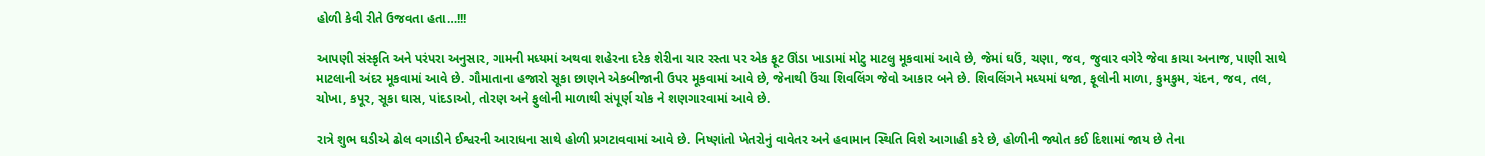હોળી કેવી રીતે ઉજવતા હતા…!!!

આપણી સંસ્કૃતિ અને પરંપરા અનુસાર, ગામની મધ્યમાં અથવા શહેરના દરેક શેરીના ચાર રસ્તા પર એક ફૂટ ઊંડા ખાડામાં મોટુ માટલુ મૂકવામાં આવે છે, જેમાં ઘઉં, ચણા, જવ, જુવાર વગેરે જેવા કાચા અનાજ, પાણી સાથે માટલાની અંદર મૂકવામાં આવે છે. ગૌમાતાના હજારો સૂકા છાણને એકબીજાની ઉપર મૂકવામાં આવે છે, જેનાથી ઉંચા શિવલિંગ જેવો આકાર બને છે. શિવલિંગને મધ્યમાં ધજા, ફૂલોની માળા, કુમકુમ, ચંદન, જવ, તલ, ચોખા, કપૂર, સૂકા ઘાસ, પાંદડાઓ, તોરણ અને ફુલોની માળાથી સંપૂર્ણ ચોક ને શણગારવામાં આવે છે.

રાત્રે શુભ ઘડીએ ઢોલ વગાડીને ઈશ્વરની આરાધના સાથે હોળી પ્રગટાવવામાં આવે છે. નિષ્ણાંતો ખેતરોનું વાવેતર અને હવામાન સ્થિતિ વિશે આગાહી કરે છે, હોળીની જ્યોત કઈ દિશામાં જાય છે તેના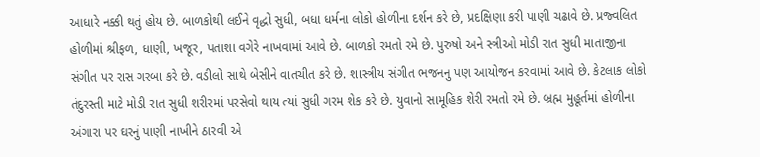આધારે નક્કી થતું હોય છે. બાળકોથી લઈને વૃદ્ધો સુધી, બધા ધર્મના લોકો હોળીના દર્શન કરે છે, પ્રદક્ષિણા કરી પાણી ચઢાવે છે. પ્રજ્વલિત હોળીમાં શ્રીફળ, ધાણી, ખજૂર, પતાશા વગેરે નાખવામાં આવે છે. બાળકો રમતો રમે છે. પુરુષો અને સ્ત્રીઓ મોડી રાત સુધી માતાજીના સંગીત પર રાસ ગરબા કરે છે. વડીલો સાથે બેસીને વાતચીત કરે છે. શાસ્ત્રીય સંગીત ભજનનુ પણ આયોજન કરવામાં આવે છે. કેટલાક લોકો તંદુરસ્તી માટે મોડી રાત સુધી શરીરમાં પરસેવો થાય ત્યાં સુધી ગરમ શેક કરે છે. યુવાનો સામૂહિક શેરી રમતો રમે છે. બ્રહ્મ મુહૂર્તમાં હોળીના અંગારા પર ઘરનું પાણી નાખીને ઠારવી એ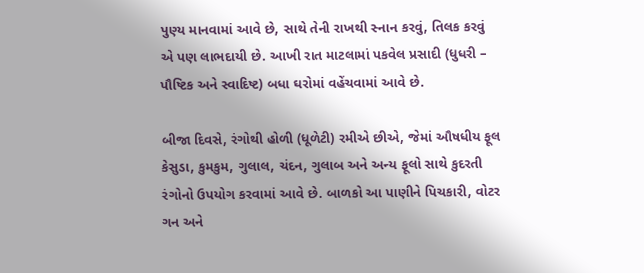પુણ્ય માનવામાં આવે છે, સાથે તેની રાખથી સ્નાન કરવું, તિલક કરવું એ પણ લાભદાયી છે. આખી રાત માટલામાં પકવેલ પ્રસાદી (ધુધરી – પૌષ્ટિક અને સ્વાદિષ્ટ) બધા ઘરોમાં વહેંચવામાં આવે છે.

બીજા દિવસે, રંગોથી હોળી (ધૂળેટી) રમીએ છીએ, જેમાં ઔષધીય ફૂલ કેસુડા, કુમકુમ, ગુલાલ, ચંદન, ગુલાબ અને અન્ય ફૂલો સાથે કુદરતી રંગોનો ઉપયોગ કરવામાં આવે છે. બાળકો આ પાણીને પિચકારી, વોટર ગન અને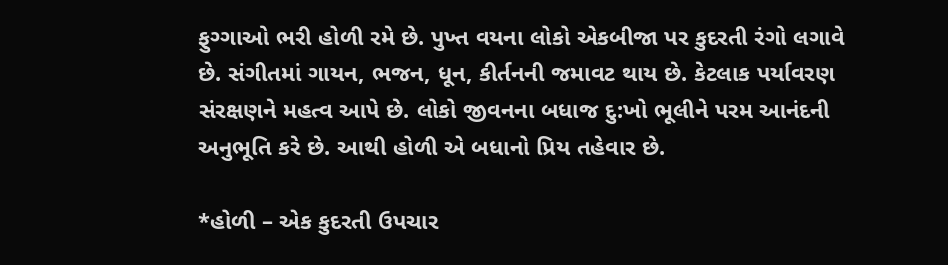ફુગ્ગાઓ ભરી હોળી રમે છે. પુખ્ત વયના લોકો એકબીજા પર કુદરતી રંગો લગાવે છે. સંગીતમાં ગાયન, ભજન, ધૂન, કીર્તનની જમાવટ થાય છે. કેટલાક પર્યાવરણ સંરક્ષણને મહત્વ આપે છે. લોકો જીવનના બધાજ દુ:ખો ભૂલીને પરમ આનંદની અનુભૂતિ કરે છે. આથી હોળી એ બધાનો પ્રિય તહેવાર છે.

*હોળી – એક કુદરતી ઉપચાર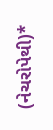(નેચરોપેથી)*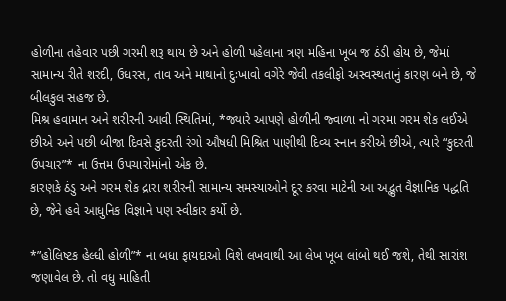હોળીના તહેવાર પછી ગરમી શરૂ થાય છે અને હોળી પહેલાના ત્રણ મહિના ખૂબ જ ઠંડી હોય છે, જેમાં સામાન્ય રીતે શરદી, ઉધરસ, તાવ અને માથાનો દુઃખાવો વગેરે જેવી તકલીફો અસ્વસ્થતાનું કારણ બને છે, જે બીલકુલ સહજ છે.
મિશ્ર હવામાન અને શરીરની આવી સ્થિતિમાં, *જ્યારે આપણે હોળીની જ્વાળા નો ગરમા ગરમ શેક લઈએ છીએ અને પછી બીજા દિવસે કુદરતી રંગો ઔષધી મિશ્રિત પાણીથી દિવ્ય સ્નાન કરીએ છીએ, ત્યારે “કુદરતી ઉપચાર”* ના ઉત્તમ ઉપચારોમાંનો એક છે.
કારણકે ઠંડુ અને ગરમ શેક દ્રારા શરીરની સામાન્ય સમસ્યાઓને દૂર કરવા માટેની આ અદ્ભુત વૈજ્ઞાનિક પદ્ધતિ છે, જેને હવે આધુનિક વિજ્ઞાને પણ સ્વીકાર કર્યો છે.

*”હોલિષ્ટક હેલ્ધી હોળી”* ના બધા ફાયદાઓ વિશે લખવાથી આ લેખ ખૂબ લાંબો થઈ જશે, તેથી સારાંશ જણાવેલ છે. તો વધુ માહિતી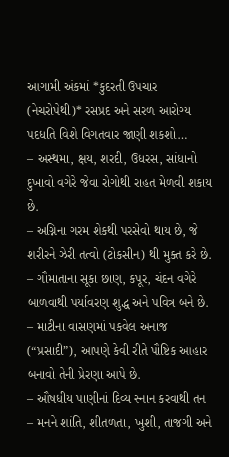આગામી અંકમાં *કુદરતી ઉપચાર (નેચરોપેથી)* રસપ્રદ અને સરળ આરોગ્ય પદધતિ વિશે વિગતવાર જાણી શકશો…
– અસ્થમા, ક્ષય, શરદી, ઉધરસ, સાંધાનો દુખાવો વગેરે જેવા રોગોથી રાહત મેળવી શકાય છે.
– અગ્નિના ગરમ શેકથી પરસેવો થાય છે, જે શરીરને ઝેરી તત્વો (ટોકસીન) થી મુક્ત કરે છે.
– ગૌમાતાના સૂકા છાણ, કપૂર, ચંદન વગેરે બાળવાથી પર્યાવરણ શુદ્ધ અને પવિત્ર બને છે.
– માટીના વાસણમાં પકવેલ અનાજ (“પ્રસાદી”), આપણે કેવી રીતે પૌષ્ટિક આહાર બનાવો તેની પ્રેરણા આપે છે.
– ઔષધીય પાણીનાં દિવ્ય સ્નાન કરવાથી તન – મનને શાંતિ, શીતળતા, ખુશી, તાજગી અને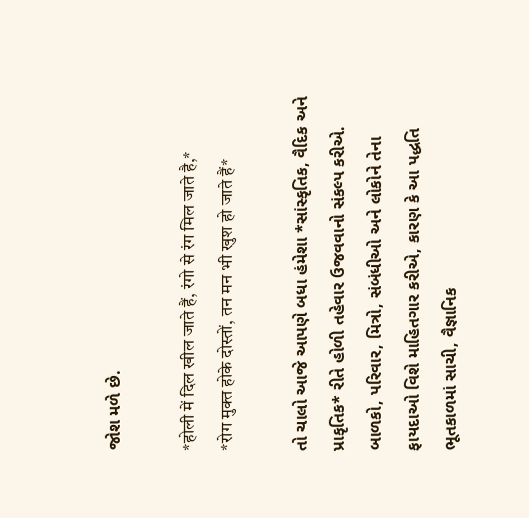જોશ મળે છે.

*होली में दिल खील जाते हैं, रंगो से रंग मिल जाते है,*
*रोग मुक्त होके दोस्तों, तन मन भी खुश हो जाते हैं*

તો ચાલો આજે આપણે બધા હંમેશા *સાંસ્કૃતિક, વૈદિક અને પ્રાકૃતિક* રીતે હોળી તહેવાર ઉજવવાનો સંકલ્પ કરીએ. બાળકો, પરિવાર, મિત્રો, સંબંધીઓ અને લોકોને તેના ફાયદાઓ વિશે માહિતગાર કરીએ, કારણ કે આ પદ્ધતિ ભૂતકાળમાં સાચી, વૈજ્ઞાનિક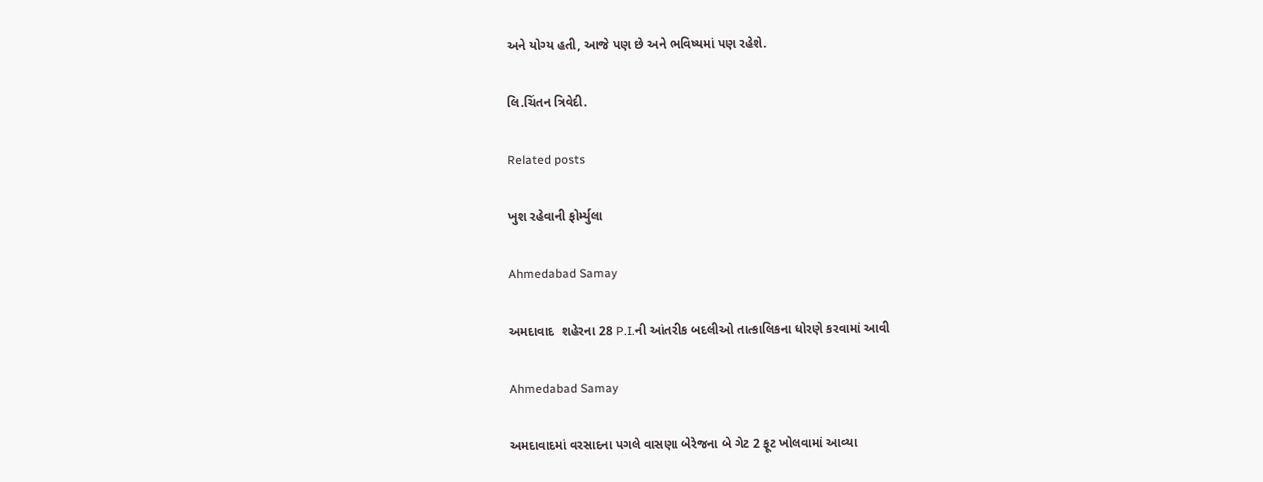અને યોગ્ય હતી, આજે પણ છે અને ભવિષ્યમાં પણ રહેશે.

લિ.ચિંતન ત્રિવેદી.

Related posts

ખુશ રહેવાની ફોર્મ્યુલા

Ahmedabad Samay

અમદાવાદ  શહેરના 28 P.I.ની આંતરીક બદલીઓ તાત્કાલિકના ધોરણે કરવામાં આવી

Ahmedabad Samay

અમદાવાદમાં વરસાદના પગલે વાસણા બેરેજના બે ગેટ 2 ફૂટ ખોલવામાં આવ્યા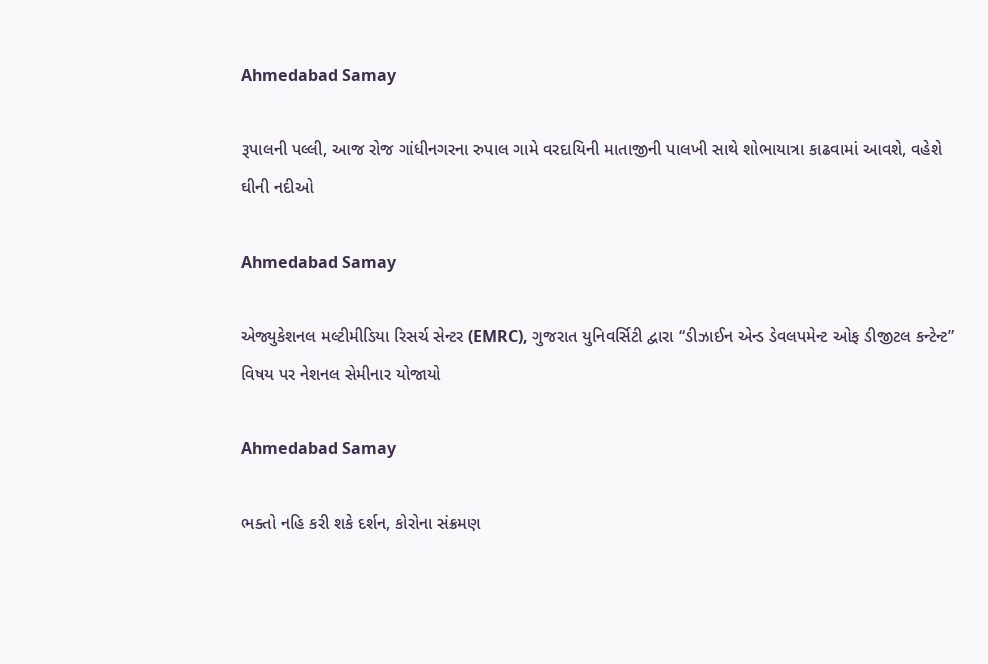Ahmedabad Samay

રૂપાલની પલ્લી, આજ રોજ ગાંધીનગરના રુપાલ ગામે વરદાયિની માતાજીની પાલખી સાથે શોભાયાત્રા કાઢવામાં આવશે, વહેશે ઘીની નદીઓ

Ahmedabad Samay

એજ્યુકેશનલ મલ્ટીમીડિયા રિસર્ચ સેન્ટર (EMRC), ગુજરાત યુનિવર્સિટી દ્વારા “ડીઝાઈન એન્ડ ડેવલપમેન્ટ ઓફ ડીજીટલ કન્ટેન્ટ” વિષય પર નેશનલ સેમીનાર યોજાયો

Ahmedabad Samay

ભક્તો નહિ કરી શકે દર્શન, કોરોના સંક્રમણ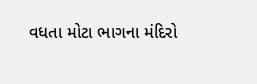વધતા મોટા ભાગના મંદિરો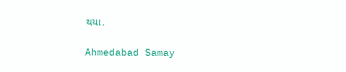થયા.

Ahmedabad Samay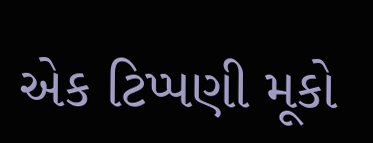એક ટિપ્પણી મૂકો